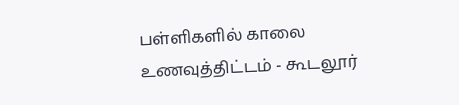பள்ளிகளில் காலை உணவுத்திட்டம் - கூடலூர்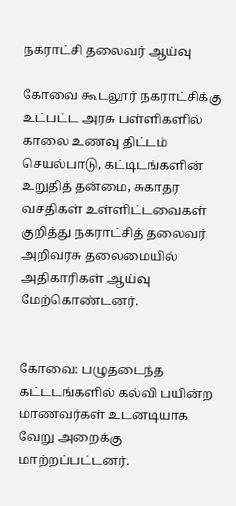நகராட்சி தலைவர் ஆய்வு

கோவை கூடலூர் நகராட்சிக்கு உட்பட்ட அரசு பள்ளிகளில் காலை உணவு திட்டம் செயல்பாடு, கட்டிடங்களின் உறுதித் தன்மை, சுகாதர வசதிகள் உள்ளிட்டவைகள் குறித்து நகராட்சித் தலைவர் அறிவரசு தலைமையில் அதிகாரிகள் ஆய்வு மேற்கொண்டனர்.


கோவை: பழுதடைந்த கட்டடங்களில் கல்வி பயின்ற மாணவர்கள் உடனடியாக வேறு அறைக்கு மாற்றப்பட்டனர்.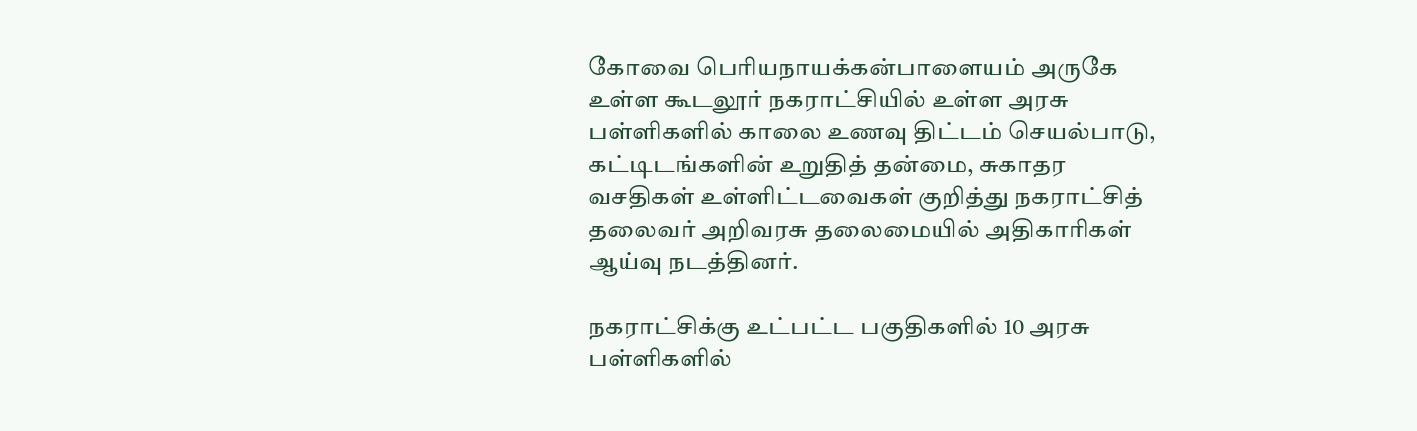கோவை பெரியநாயக்கன்பாளையம் அருகே உள்ள கூடலூர் நகராட்சியில் உள்ள அரசு பள்ளிகளில் காலை உணவு திட்டம் செயல்பாடு, கட்டிடங்களின் உறுதித் தன்மை, சுகாதர வசதிகள் உள்ளிட்டவைகள் குறித்து நகராட்சித் தலைவர் அறிவரசு தலைமையில் அதிகாரிகள் ஆய்வு நடத்தினர்.

நகராட்சிக்கு உட்பட்ட பகுதிகளில் 10 அரசு பள்ளிகளில்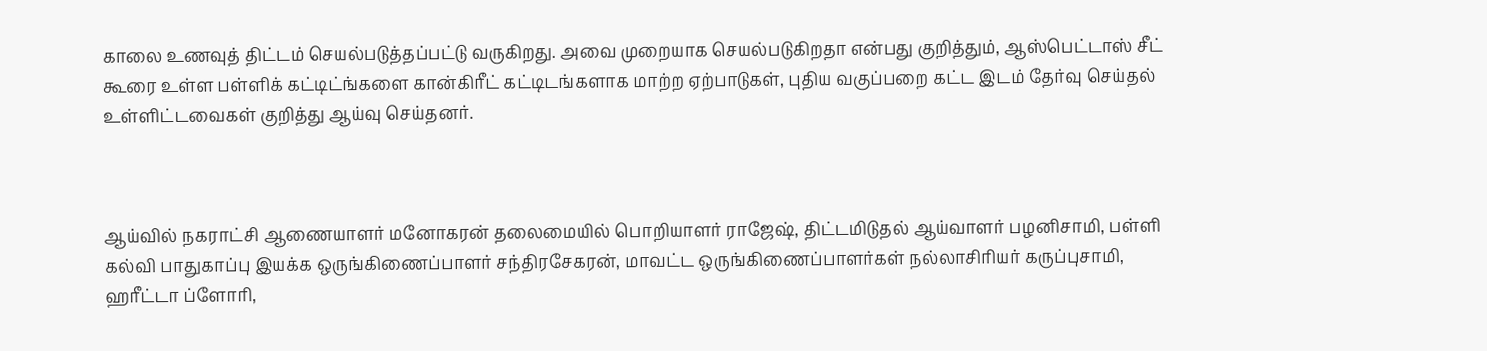காலை உணவுத் திட்டம் செயல்படுத்தப்பட்டு வருகிறது. அவை முறையாக செயல்படுகிறதா என்பது குறித்தும், ஆஸ்பெட்டாஸ் சீட் கூரை உள்ள பள்ளிக் கட்டிட்ங்களை கான்கிரீட் கட்டிடங்களாக மாற்ற ஏற்பாடுகள், புதிய வகுப்பறை கட்ட இடம் தேர்வு செய்தல் உள்ளிட்டவைகள் குறித்து ஆய்வு செய்தனர்.



ஆய்வில் நகராட்சி ஆணையாளர் மனோகரன் தலைமையில் பொறியாளர் ராஜேஷ், திட்டமிடுதல் ஆய்வாளர் பழனிசாமி, பள்ளி கல்வி பாதுகாப்பு இயக்க ஒருங்கிணைப்பாளர் சந்திரசேகரன், மாவட்ட ஒருங்கிணைப்பாளர்கள் நல்லாசிரியர் கருப்புசாமி, ஹரீட்டா ப்ளோரி,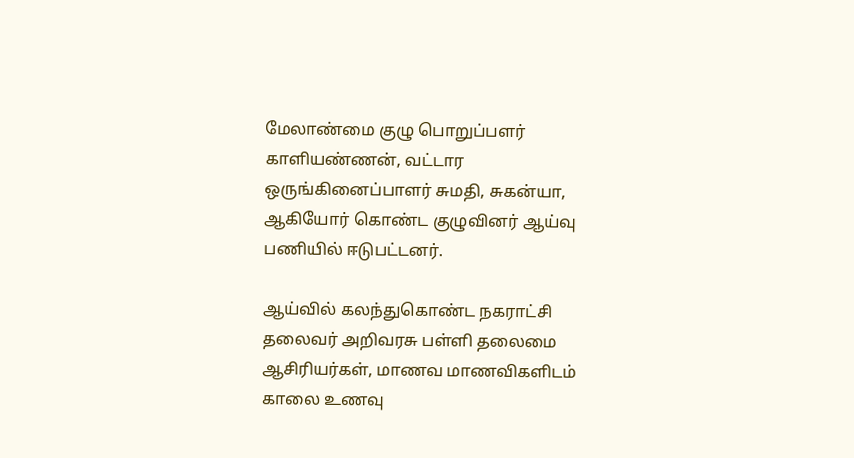மேலாண்மை குழு பொறுப்பளர் காளியண்ணன், வட்டார ஒருங்கினைப்பாளர் சுமதி, சுகன்யா, ஆகியோர் கொண்ட குழுவினர் ஆய்வு பணியில் ஈடுபட்டனர்.

ஆய்வில் கலந்துகொண்ட நகராட்சி தலைவர் அறிவரசு பள்ளி தலைமை ஆசிரியர்கள், மாணவ மாணவிகளிடம் காலை உணவு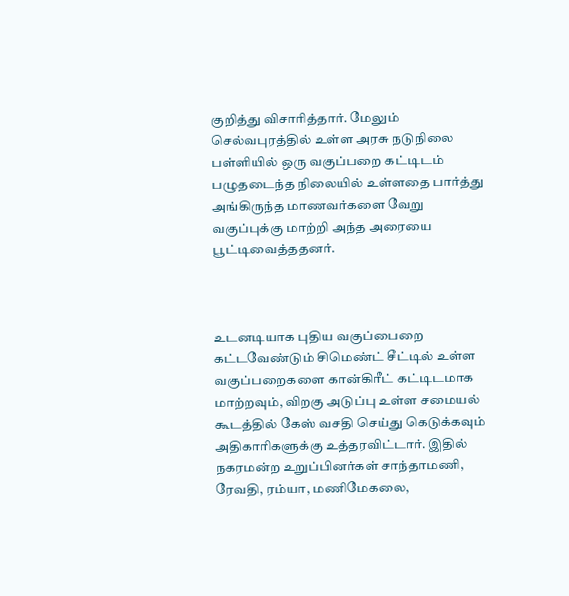குறித்து விசாரித்தார். மேலும் செல்வபுரத்தில் உள்ள அரசு நடுநிலை பள்ளியில் ஒரு வகுப்பறை கட்டிடம் பழுதடைந்த நிலையில் உள்ளதை பார்த்து அங்கிருந்த மாணவர்களை வேறு வகுப்புக்கு மாற்றி அந்த அரையை பூட்டிவைத்ததனர்.



உடனடியாக புதிய வகுப்பைறை கட்டவேண்டும் சிமெண்ட் சீட்டில் உள்ள வகுப்பறைகளை கான்கிரீட் கட்டிடமாக மாற்றவும், விறகு அடுப்பு உள்ள சமையல் கூடத்தில் கேஸ் வசதி செய்து கெடுக்கவும் அதிகாரிகளுக்கு உத்தரவிட்டார். இதில் நகரமன்ற உறுப்பினர்கள் சாந்தாமணி, ரேவதி, ரம்யா, மணிமேகலை,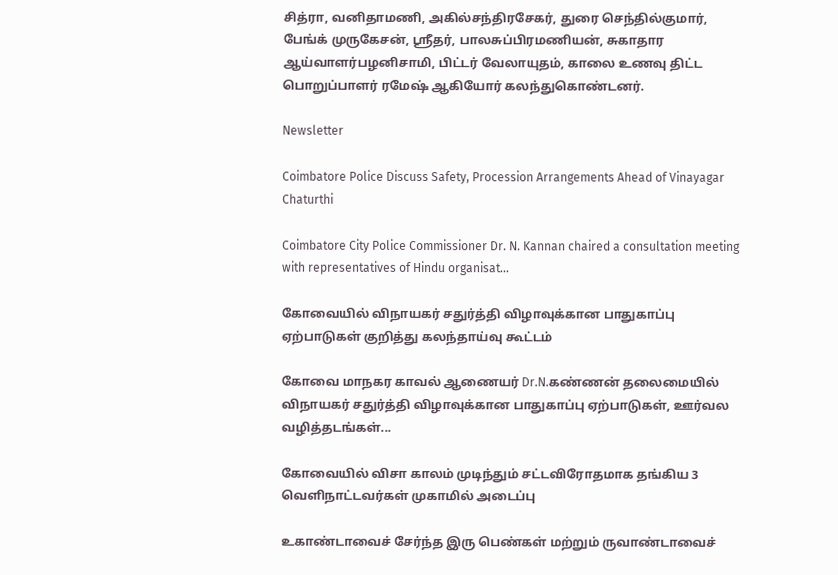சித்ரா, வனிதாமணி, அகில்சந்திரசேகர், துரை செந்தில்குமார், பேங்க் முருகேசன், ஸ்ரீதர், பாலசுப்பிரமணியன், சுகாதார ஆய்வாளர்பழனிசாமி, பிட்டர் வேலாயுதம், காலை உணவு திட்ட பொறுப்பாளர் ரமேஷ் ஆகியோர் கலந்துகொண்டனர்.

Newsletter

Coimbatore Police Discuss Safety, Procession Arrangements Ahead of Vinayagar Chaturthi

Coimbatore City Police Commissioner Dr. N. Kannan chaired a consultation meeting with representatives of Hindu organisat...

கோவையில் விநாயகர் சதுர்த்தி விழாவுக்கான பாதுகாப்பு ஏற்பாடுகள் குறித்து கலந்தாய்வு கூட்டம்

கோவை மாநகர காவல் ஆணையர் Dr.N.கண்ணன் தலைமையில் விநாயகர் சதுர்த்தி விழாவுக்கான பாதுகாப்பு ஏற்பாடுகள், ஊர்வல வழித்தடங்கள்...

கோவையில் விசா காலம் முடிந்தும் சட்டவிரோதமாக தங்கிய 3 வெளிநாட்டவர்கள் முகாமில் அடைப்பு

உகாண்டாவைச் சேர்ந்த இரு பெண்கள் மற்றும் ருவாண்டாவைச்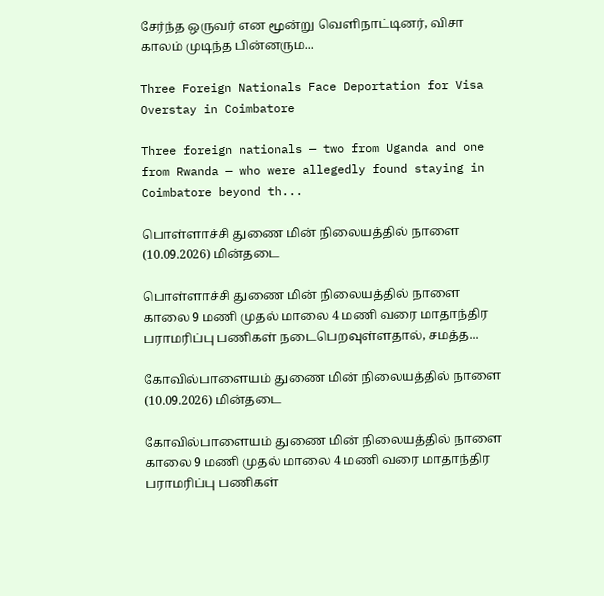சேர்ந்த ஒருவர் என மூன்று வெளிநாட்டினர், விசா காலம் முடிந்த பின்னரும...

Three Foreign Nationals Face Deportation for Visa Overstay in Coimbatore

Three foreign nationals — two from Uganda and one from Rwanda — who were allegedly found staying in Coimbatore beyond th...

பொள்ளாச்சி துணை மின் நிலையத்தில் நாளை (10.09.2026) மின்தடை

பொள்ளாச்சி துணை மின் நிலையத்தில் நாளை காலை 9 மணி முதல் மாலை 4 மணி வரை மாதாந்திர பராமரிப்பு பணிகள் நடைபெறவுள்ளதால், சமத்த...

கோவில்பாளையம் துணை மின் நிலையத்தில் நாளை (10.09.2026) மின்தடை

கோவில்பாளையம் துணை மின் நிலையத்தில் நாளை காலை 9 மணி முதல் மாலை 4 மணி வரை மாதாந்திர பராமரிப்பு பணிகள்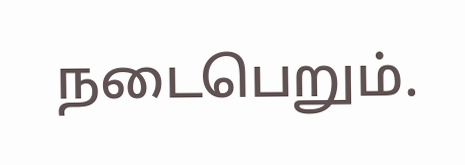நடைபெறும்.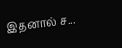இதனால் ச...